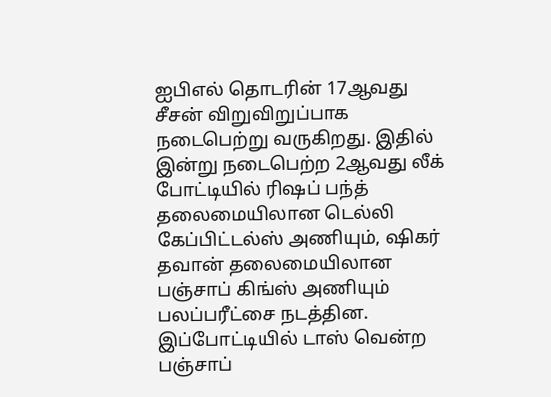ஐபிஎல் தொடரின் 17ஆவது சீசன் விறுவிறுப்பாக நடைபெற்று வருகிறது. இதில் இன்று நடைபெற்ற 2ஆவது லீக் போட்டியில் ரிஷப் பந்த் தலைமையிலான டெல்லி கேப்பிட்டல்ஸ் அணியும், ஷிகர் தவான் தலைமையிலான பஞ்சாப் கிங்ஸ் அணியும் பலப்பரீட்சை நடத்தின. இப்போட்டியில் டாஸ் வென்ற பஞ்சாப்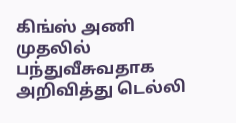கிங்ஸ் அணி முதலில் பந்துவீசுவதாக அறிவித்து டெல்லி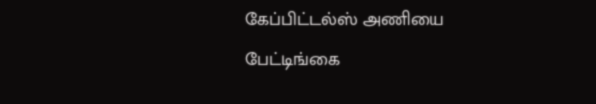கேப்பிட்டல்ஸ் அணியை பேட்டிங்கை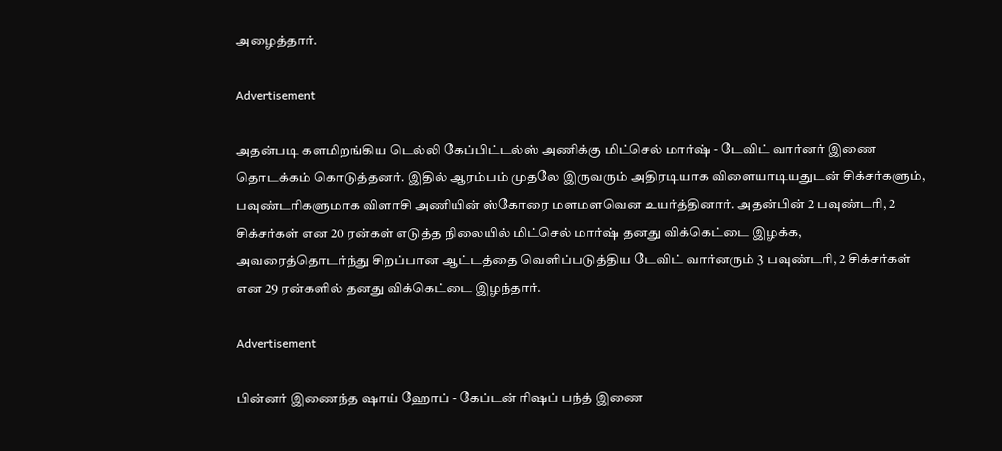அழைத்தார்.

Advertisement

அதன்படி களமிறங்கிய டெல்லி கேப்பிட்டல்ஸ் அணிக்கு மிட்செல் மார்ஷ் - டேவிட் வார்னர் இணை தொடக்கம் கொடுத்தனர். இதில் ஆரம்பம் முதலே இருவரும் அதிரடியாக விளையாடியதுடன் சிக்சர்களும், பவுண்டரிகளுமாக விளாசி அணியின் ஸ்கோரை மளமளவென உயர்த்தினார். அதன்பின் 2 பவுண்டரி, 2 சிக்சர்கள் என 20 ரன்கள் எடுத்த நிலையில் மிட்செல் மார்ஷ் தனது விக்கெட்டை இழக்க, அவரைத்தொடர்ந்து சிறப்பான ஆட்டத்தை வெளிப்படுத்திய டேவிட் வார்னரும் 3 பவுண்டரி, 2 சிக்சர்கள் என 29 ரன்களில் தனது விக்கெட்டை இழந்தார்.

Advertisement

பின்னர் இணைந்த ஷாய் ஹோப் - கேப்டன் ரிஷப் பந்த் இணை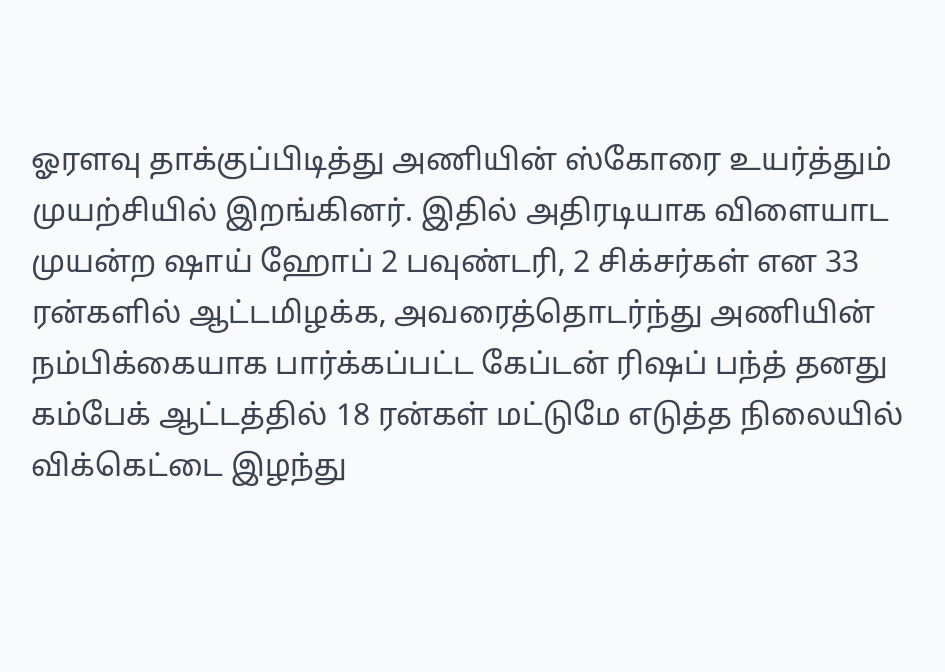ஓரளவு தாக்குப்பிடித்து அணியின் ஸ்கோரை உயர்த்தும் முயற்சியில் இறங்கினர். இதில் அதிரடியாக விளையாட முயன்ற ஷாய் ஹோப் 2 பவுண்டரி, 2 சிக்சர்கள் என 33 ரன்களில் ஆட்டமிழக்க, அவரைத்தொடர்ந்து அணியின் நம்பிக்கையாக பார்க்கப்பட்ட கேப்டன் ரிஷப் பந்த் தனது கம்பேக் ஆட்டத்தில் 18 ரன்கள் மட்டுமே எடுத்த நிலையில் விக்கெட்டை இழந்து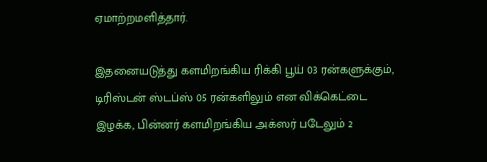ஏமாற்றமளித்தார்.

இதனையடுத்து களமிறங்கிய ரிக்கி பூய் 03 ரன்களுக்கும், டிரிஸ்டன் ஸ்டப்ஸ் 05 ரன்களிலும் என விக்கெட்டை இழக்க, பின்னர் களமிறங்கிய அக்ஸர் படேலும் 2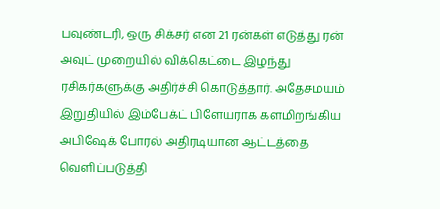பவுண்டரி, ஒரு சிக்சர் என 21 ரன்கள் எடுத்து ரன் அவுட் முறையில் விக்கெட்டை இழந்து ரசிகர்களுக்கு அதிர்ச்சி கொடுத்தார். அதேசமயம் இறுதியில் இம்பேக்ட் பிளேயராக களமிறங்கிய அபிஷேக் போரல் அதிரடியான ஆட்டத்தை வெளிப்படுத்தி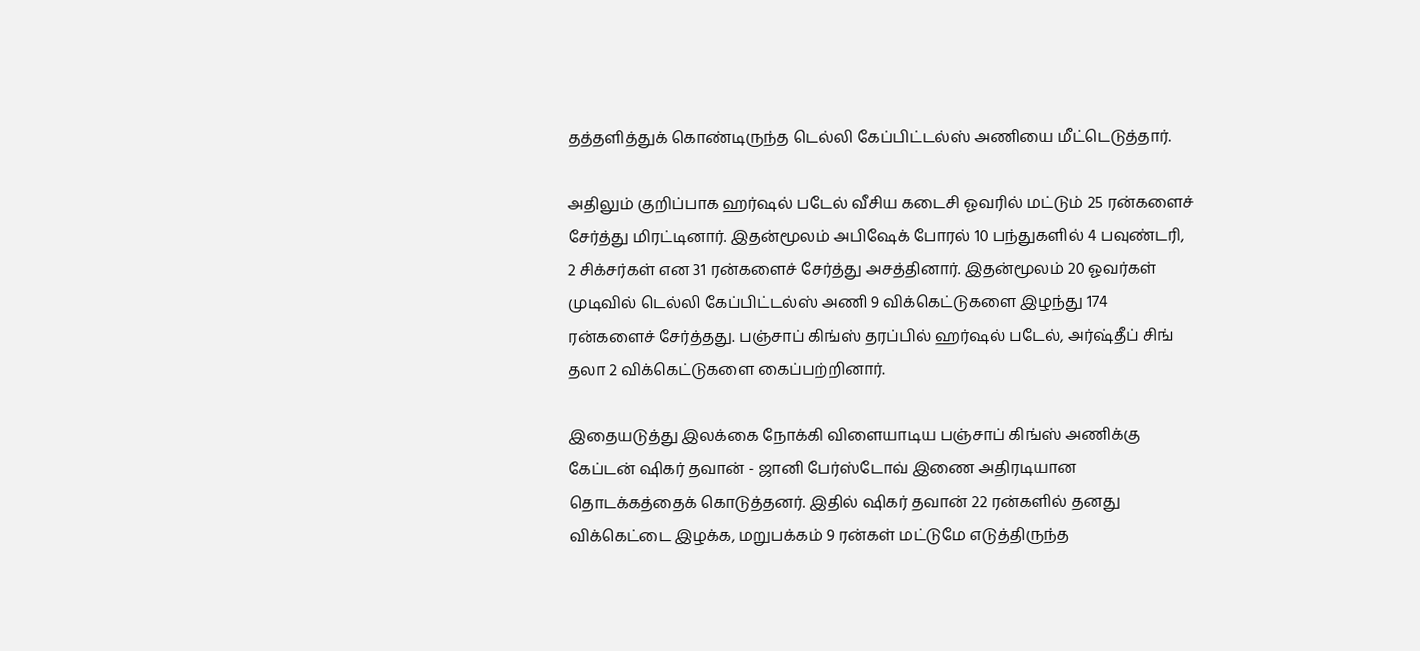தத்தளித்துக் கொண்டிருந்த டெல்லி கேப்பிட்டல்ஸ் அணியை மீட்டெடுத்தார்.

அதிலும் குறிப்பாக ஹர்ஷல் படேல் வீசிய கடைசி ஓவரில் மட்டும் 25 ரன்களைச் சேர்த்து மிரட்டினார். இதன்மூலம் அபிஷேக் போரல் 10 பந்துகளில் 4 பவுண்டரி, 2 சிக்சர்கள் என 31 ரன்களைச் சேர்த்து அசத்தினார். இதன்மூலம் 20 ஓவர்கள் முடிவில் டெல்லி கேப்பிட்டல்ஸ் அணி 9 விக்கெட்டுகளை இழந்து 174 ரன்களைச் சேர்த்தது. பஞ்சாப் கிங்ஸ் தரப்பில் ஹர்ஷல் படேல், அர்ஷ்தீப் சிங் தலா 2 விக்கெட்டுகளை கைப்பற்றினார்.

இதையடுத்து இலக்கை நோக்கி விளையாடிய பஞ்சாப் கிங்ஸ் அணிக்கு கேப்டன் ஷிகர் தவான் - ஜானி பேர்ஸ்டோவ் இணை அதிரடியான தொடக்கத்தைக் கொடுத்தனர். இதில் ஷிகர் தவான் 22 ரன்களில் தனது விக்கெட்டை இழக்க, மறுபக்கம் 9 ரன்கள் மட்டுமே எடுத்திருந்த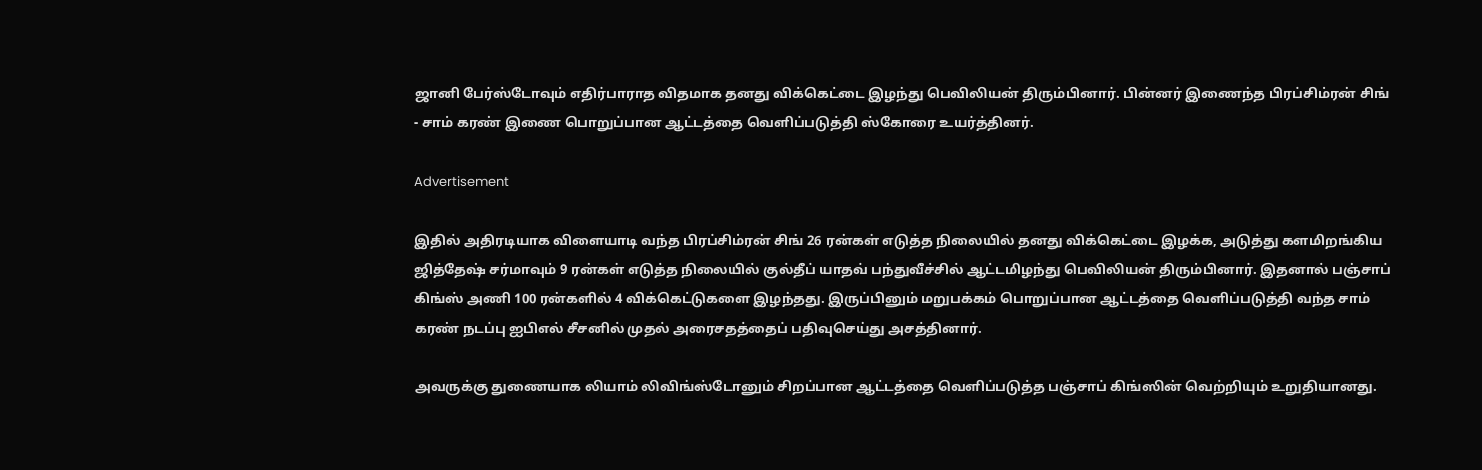ஜானி பேர்ஸ்டோவும் எதிர்பாராத விதமாக தனது விக்கெட்டை இழந்து பெவிலியன் திரும்பினார். பின்னர் இணைந்த பிரப்சிம்ரன் சிங் - சாம் கரண் இணை பொறுப்பான ஆட்டத்தை வெளிப்படுத்தி ஸ்கோரை உயர்த்தினர்.

Advertisement

இதில் அதிரடியாக விளையாடி வந்த பிரப்சிம்ரன் சிங் 26 ரன்கள் எடுத்த நிலையில் தனது விக்கெட்டை இழக்க, அடுத்து களமிறங்கிய ஜித்தேஷ் சர்மாவும் 9 ரன்கள் எடுத்த நிலையில் குல்தீப் யாதவ் பந்துவீச்சில் ஆட்டமிழந்து பெவிலியன் திரும்பினார். இதனால் பஞ்சாப் கிங்ஸ் அணி 100 ரன்களில் 4 விக்கெட்டுகளை இழந்தது. இருப்பினும் மறுபக்கம் பொறுப்பான ஆட்டத்தை வெளிப்படுத்தி வந்த சாம் கரண் நடப்பு ஐபிஎல் சீசனில் முதல் அரைசதத்தைப் பதிவுசெய்து அசத்தினார்.

அவருக்கு துணையாக லியாம் லிவிங்ஸ்டோனும் சிறப்பான ஆட்டத்தை வெளிப்படுத்த பஞ்சாப் கிங்ஸின் வெற்றியும் உறுதியானது.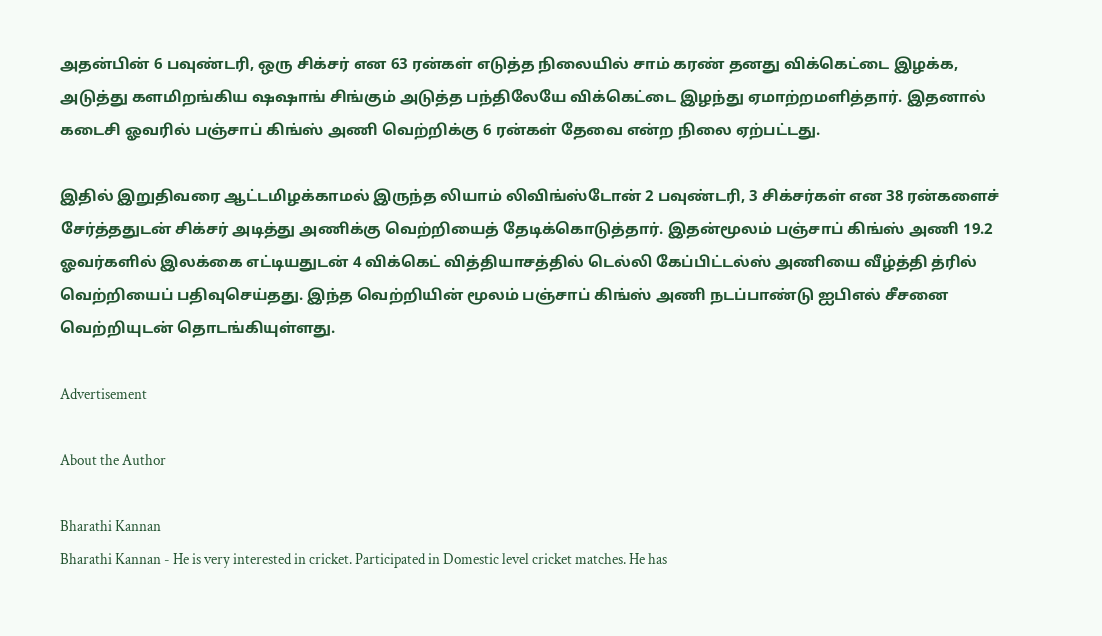அதன்பின் 6 பவுண்டரி, ஒரு சிக்சர் என 63 ரன்கள் எடுத்த நிலையில் சாம் கரண் தனது விக்கெட்டை இழக்க, அடுத்து களமிறங்கிய ஷஷாங் சிங்கும் அடுத்த பந்திலேயே விக்கெட்டை இழந்து ஏமாற்றமளித்தார். இதனால் கடைசி ஓவரில் பஞ்சாப் கிங்ஸ் அணி வெற்றிக்கு 6 ரன்கள் தேவை என்ற நிலை ஏற்பட்டது.

இதில் இறுதிவரை ஆட்டமிழக்காமல் இருந்த லியாம் லிவிங்ஸ்டோன் 2 பவுண்டரி, 3 சிக்சர்கள் என 38 ரன்களைச் சேர்த்ததுடன் சிக்சர் அடித்து அணிக்கு வெற்றியைத் தேடிக்கொடுத்தார். இதன்மூலம் பஞ்சாப் கிங்ஸ் அணி 19.2 ஓவர்களில் இலக்கை எட்டியதுடன் 4 விக்கெட் வித்தியாசத்தில் டெல்லி கேப்பிட்டல்ஸ் அணியை வீழ்த்தி த்ரில் வெற்றியைப் பதிவுசெய்தது. இந்த வெற்றியின் மூலம் பஞ்சாப் கிங்ஸ் அணி நடப்பாண்டு ஐபிஎல் சீசனை வெற்றியுடன் தொடங்கியுள்ளது.

Advertisement

About the Author

Bharathi Kannan
Bharathi Kannan - He is very interested in cricket. Participated in Domestic level cricket matches. He has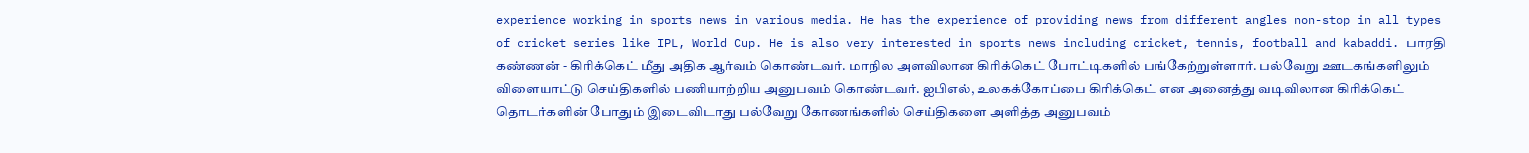experience working in sports news in various media. He has the experience of providing news from different angles non-stop in all types of cricket series like IPL, World Cup. He is also very interested in sports news including cricket, tennis, football and kabaddi. பாரதி கண்ணன் - கிரிக்கெட் மீது அதிக ஆர்வம் கொண்டவர். மாநில அளவிலான கிரிக்கெட் போட்டிகளில் பங்கேற்றுள்ளார். பல்வேறு ஊடகங்களிலும் விளையாட்டு செய்திகளில் பணியாற்றிய அனுபவம் கொண்டவர். ஐபிஎல், உலகக்கோப்பை கிரிக்கெட் என அனைத்து வடிவிலான கிரிக்கெட் தொடர்களின் போதும் இடைவிடாது பல்வேறு கோணங்களில் செய்திகளை அளித்த அனுபவம்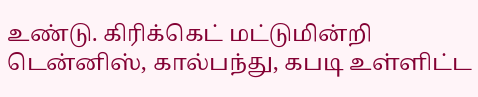உண்டு. கிரிக்கெட் மட்டுமின்றி டென்னிஸ், கால்பந்து, கபடி உள்ளிட்ட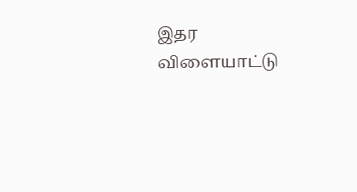இதர விளையாட்டு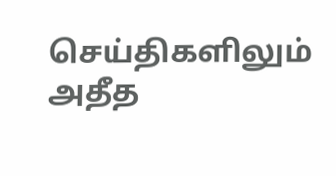செய்திகளிலும் அதீத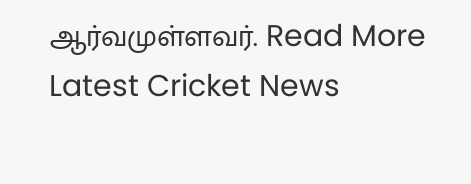ஆர்வமுள்ளவர். Read More
Latest Cricket News